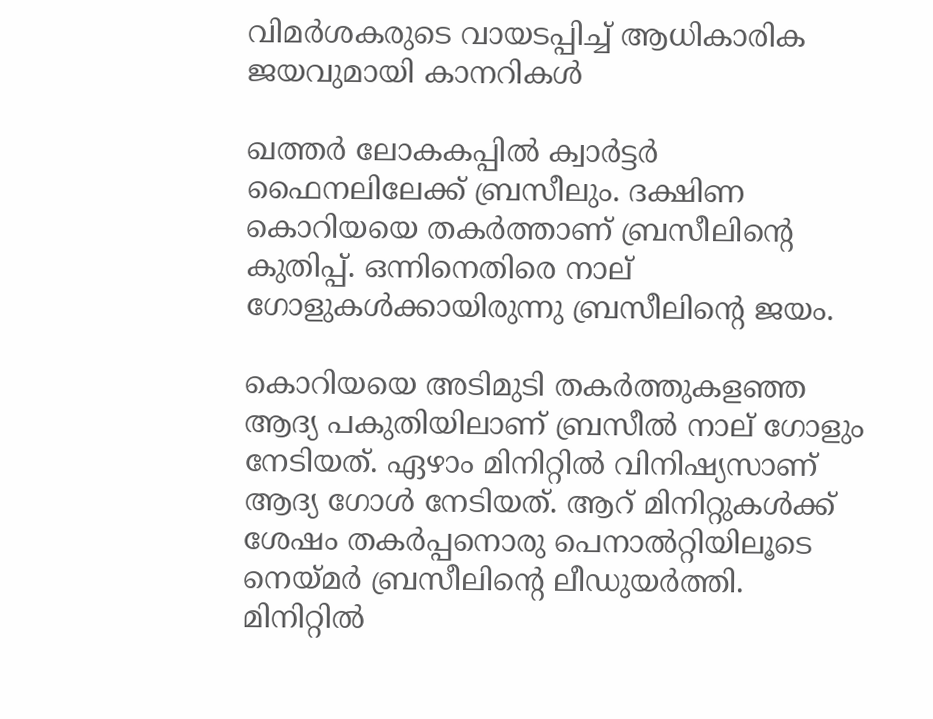വിമര്‍ശകരുടെ വായടപ്പിച്ച് ആധികാരിക ജയവുമായി കാനറികള്‍

ഖത്തര്‍ ലോകകപ്പില്‍ ക്വാര്‍ട്ടര്‍ ഫൈനലിലേക്ക് ബ്രസീലും. ദക്ഷിണ കൊറിയയെ തകര്‍ത്താണ് ബ്രസീലിന്റെ കുതിപ്പ്. ഒന്നിനെതിരെ നാല് ഗോളുകള്‍ക്കായിരുന്നു ബ്രസീലിന്റെ ജയം.

കൊറിയയെ അടിമുടി തകര്‍ത്തുകളഞ്ഞ ആദ്യ പകുതിയിലാണ് ബ്രസീല്‍ നാല് ഗോളും നേടിയത്. ഏഴാം മിനിറ്റില്‍ വിനിഷ്യസാണ് ആദ്യ ഗോള്‍ നേടിയത്. ആറ് മിനിറ്റുകള്‍ക്ക് ശേഷം തകര്‍പ്പനൊരു പെനാല്‍റ്റിയിലൂടെ നെയ്മര്‍ ബ്രസീലിന്റെ ലീഡുയര്‍ത്തി. മിനിറ്റില്‍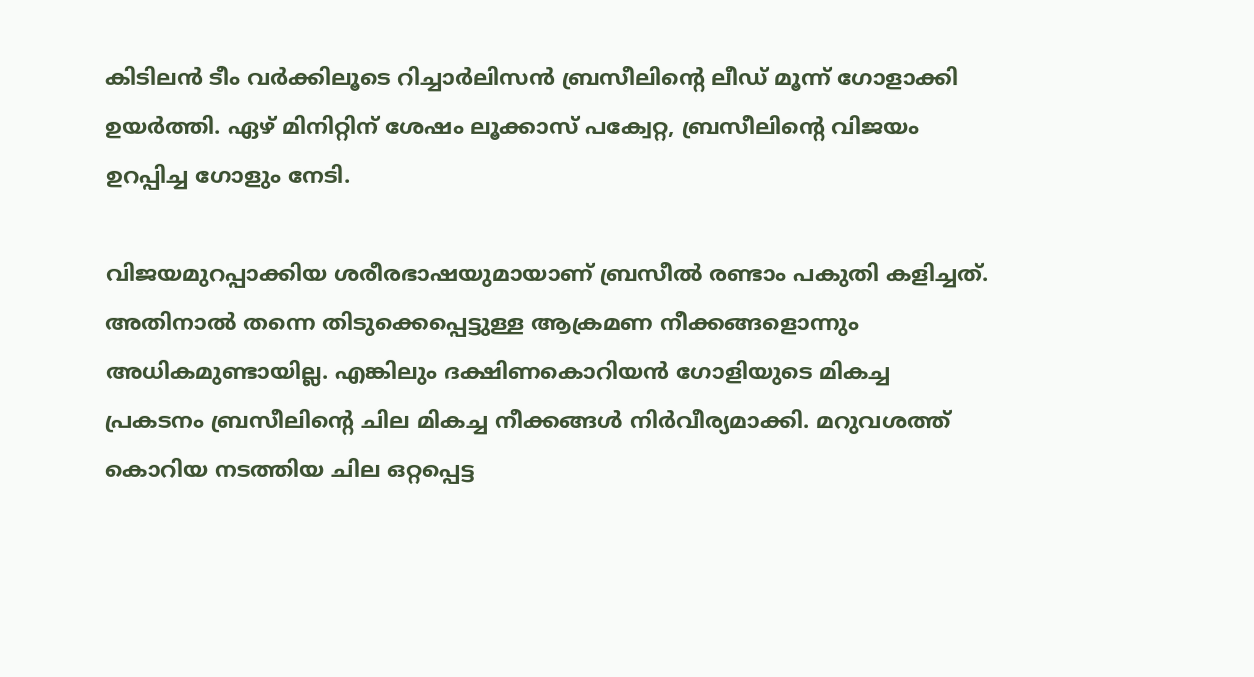കിടിലന്‍ ടീം വര്‍ക്കിലൂടെ റിച്ചാര്‍ലിസന്‍ ബ്രസീലിന്റെ ലീഡ് മൂന്ന് ഗോളാക്കി ഉയര്‍ത്തി. ഏഴ് മിനിറ്റിന് ശേഷം ലൂക്കാസ് പക്വേറ്റ, ബ്രസീലിന്റെ വിജയം ഉറപ്പിച്ച ഗോളും നേടി.

വിജയമുറപ്പാക്കിയ ശരീരഭാഷയുമായാണ് ബ്രസീല്‍ രണ്ടാം പകുതി കളിച്ചത്. അതിനാല്‍ തന്നെ തിടുക്കെപ്പെട്ടുള്ള ആക്രമണ നീക്കങ്ങളൊന്നും അധികമുണ്ടായില്ല. എങ്കിലും ദക്ഷിണകൊറിയന്‍ ഗോളിയുടെ മികച്ച പ്രകടനം ബ്രസീലിന്റെ ചില മികച്ച നീക്കങ്ങള്‍ നിര്‍വീര്യമാക്കി. മറുവശത്ത് കൊറിയ നടത്തിയ ചില ഒറ്റപ്പെട്ട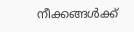നീക്കങ്ങള്‍ക്ക്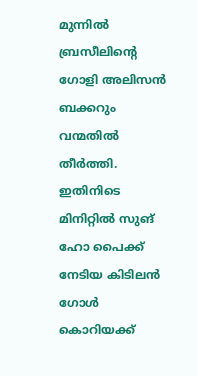മുന്നില്‍ ബ്രസീലിന്റെ ഗോളി അലിസന്‍ ബക്കറും വന്മതില്‍ തീര്‍ത്തി. ഇതിനിടെ മിനിറ്റില്‍ സുങ് ഹോ പൈക്ക് നേടിയ കിടിലന്‍ ഗോള്‍ കൊറിയക്ക്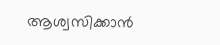ആശ്വസിക്കാന്‍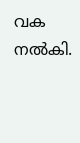വക നല്‍കി.